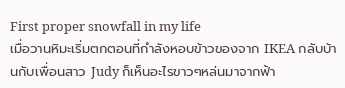First proper snowfall in my life
เมื่อวานหิมะเริ่มตกตอนที่กำลังหอบข้าวของจาก IKEA กลับบ้านกับเพื่อนสาว Judy ก็เห็นอะไรขาวๆหล่นมาจากฟ้า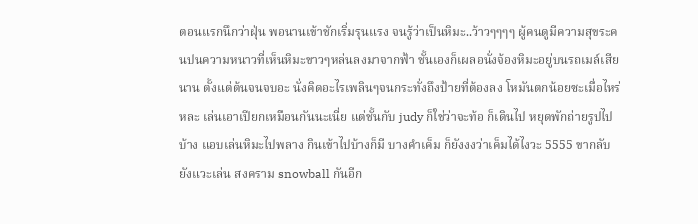ตอนแรกนึกว่าฝุ่น พอนานเข้าชักเริ่มรุนแรง จนรู้ว่าเป็นหิมะ..ว้าวๆๆๆๆ ผู้คนดูมีความสุขระคนปนความหนาวที่เห็นหิมะขาวๆหล่นลงมาจากฟ้า ชั้นเองก็เผลอนั่งจ้องหิมะอยู่บนรถเมล์เสียนาน ตั้งแต่ต้นจนจบอะ นั่งคิดอะไรเพลินๆจนกระทั่งถึงป้ายที่ต้องลง โหมันตกน้อยซะเมื่อไหร่หละ เล่นเอาเปียกเหมือนกันนะเนี่ย แต่ชั้นกับ judy ก็ใช่ว่าจะท้อ ก็เดินไป หยุดพักถ่ายรูปไปบ้าง แอบเล่นหิมะไปพลาง กินเข้าไปบ้างก็มี บางคำเค็ม ก็ยังงงว่าเค็มได้ไงวะ 5555 ขากลับยังแวะเล่น สงคราม snowball กันอีก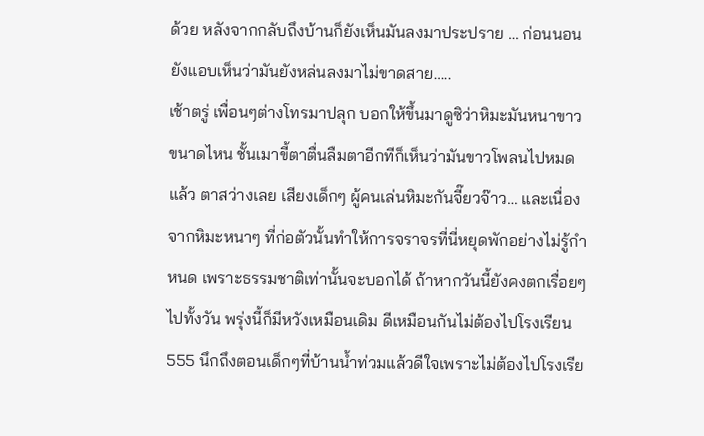ด้วย หลังจากกลับถึงบ้านก็ยังเห็นมันลงมาประปราย … ก่อนนอนยังแอบเห็นว่ามันยังหล่นลงมาไม่ขาดสาย…..
เช้าตรู่ เพื่อนๆต่างโทรมาปลุก บอกให้ขึ้นมาดูซิว่าหิมะมันหนาขาวขนาดไหน ชั้นเมาขี้ตาตื่นลืมตาอีกทีก็เห็นว่ามันขาวโพลนไปหมดแล้ว ตาสว่างเลย เสียงเด็กๆ ผู้คนเล่นหิมะกันจี๊ยวจ๊าว… และเนื่องจากหิมะหนาๆ ที่ก่อตัวนั้นทำให้การจราจรที่นี่หยุดพักอย่างไม่รู้กำหนด เพราะธรรมชาติเท่านั้นจะบอกได้ ถ้าหากวันนี้ยังคงตกเรื่อยๆไปทั้งวัน พรุ่งนี้ก็มีหวังเหมือนเดิม ดีเหมือนกันไม่ต้องไปโรงเรียน 555 นึกถึงตอนเด็กๆที่บ้านน้ำท่วมแล้วดีใจเพราะไม่ต้องไปโรงเรีย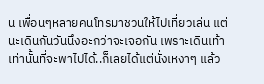น เพื่อนๆหลายคนโทรมาชวนให้ไปเที่ยวเล่น แต่นะเดินกันวันนึงอะกว่าจะเจอกัน เพราะเดินเท้าเท่านั้นที่จะพาไปได้..ก็เลยได้แต่นั่งเหงาๆ แล้ว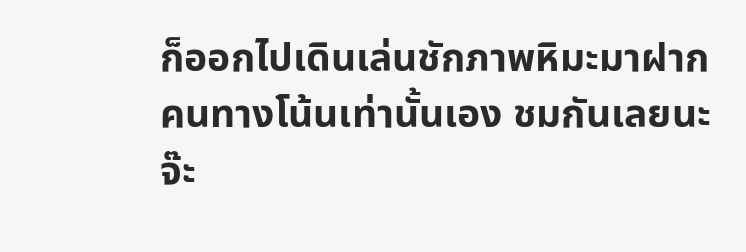ก็ออกไปเดินเล่นชักภาพหิมะมาฝากคนทางโน้นเท่านั้นเอง ชมกันเลยนะจ๊ะ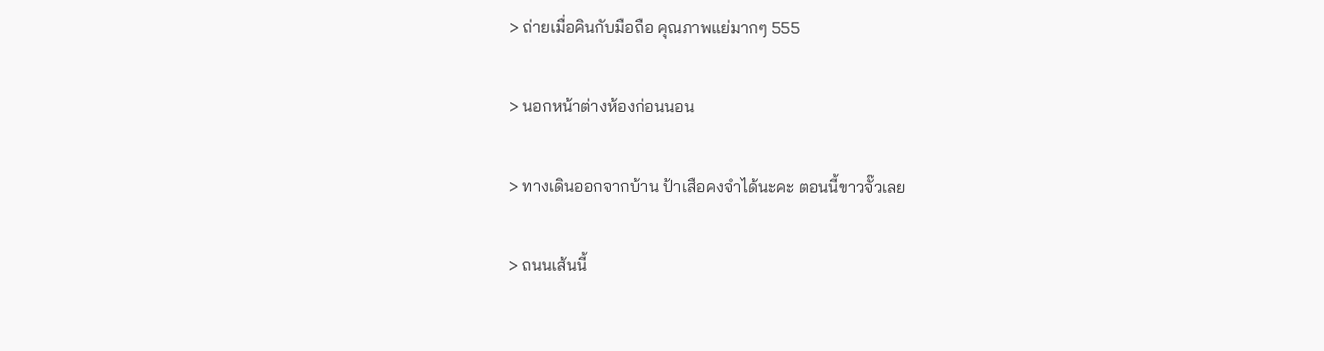> ถ่ายเมื่อคินกับมือถือ คุณภาพแย่มากๆ 555

> นอกหน้าต่างห้องก่อนนอน

> ทางเดินออกจากบ้าน ป้าเสือคงจำได้นะคะ ตอนนี้ขาวจั๊วเลย

> ถนนเส้นนี้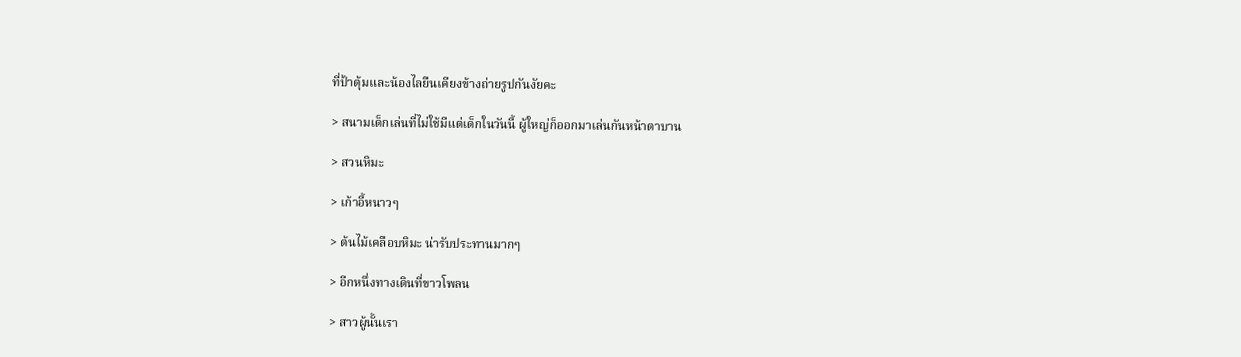ที่ป้าตุ้มและน้องไลยืนเคียงข้างถ่ายรูปกันงัยคะ

> สนามเด็กเล่นที่ไม่ใช้มีแต่เด็กในวันนี้ ผู้ใหญ่ก็ออกมาเล่นกันหน้าตาบาน

> สวนหิมะ

> เก้าอี้หนาวๆ

> ต้นไม้เคลือบหิมะ น่ารับประทานมากๆ

> อีกหนึ่งทางเดินที่ขาวโพลน

> สาวผู้นั้นเรา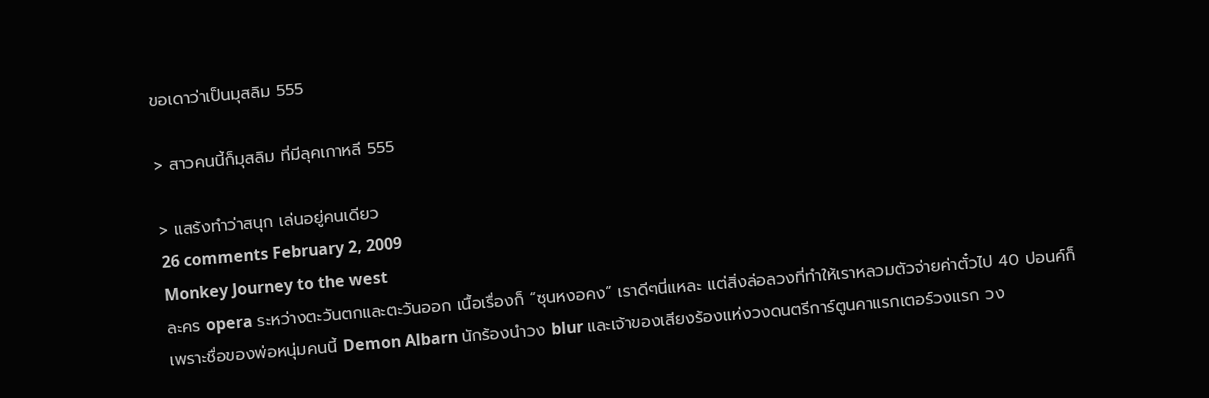ขอเดาว่าเป็นมุสลิม 555

> สาวคนนี้ก็มุสลิม ที่มีลุคเกาหลี 555

> แสร้งทำว่าสนุก เล่นอยู่คนเดียว
26 comments February 2, 2009
Monkey Journey to the west
ละคร opera ระหว่างตะวันตกและตะวันออก เนื้อเรื่องก็ “ซุนหงอคง” เราดีๆนี่แหละ แต่สิ่งล่อลวงที่ทำให้เราหลวมตัวจ่ายค่าตั๋วไป 40 ปอนค์ก็เพราะชื่อของพ่อหนุ่มคนนี้ Demon Albarn นักร้องนำวง blur และเจ้าของเสียงร้องแห่งวงดนตรีการ์ตูนคาแรกเตอร์วงแรก วง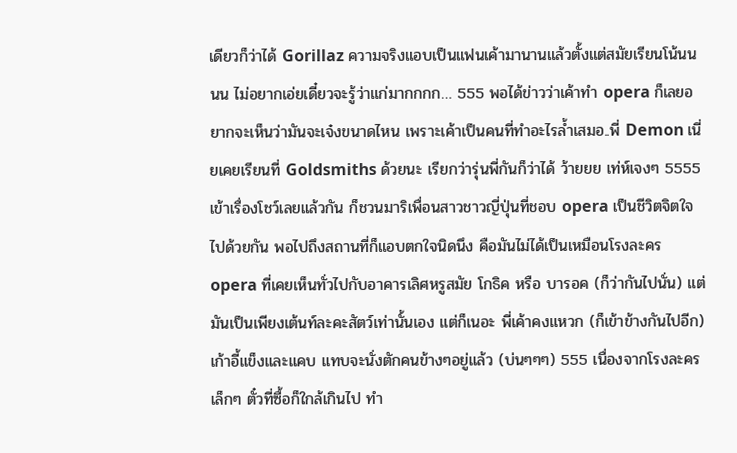เดียวก็ว่าได้ Gorillaz ความจริงแอบเป็นแฟนเค้ามานานแล้วตั้งแต่สมัยเรียนโน้นนนน ไม่อยากเอ่ยเดี๋ยวจะรู้ว่าแก่มากกกก… 555 พอได้ข่าวว่าเค้าทำ opera ก็เลยอยากจะเห็นว่ามันจะเจ๋งขนาดไหน เพราะเค้าเป็นคนที่ทำอะไรล้ำเสมอ..พี่ Demon เนี่ยเคยเรียนที่ Goldsmiths ด้วยนะ เรียกว่ารุ่นพี่กันก็ว่าได้ ว้ายยย เท่ห์เจงๆ 5555
เข้าเรื่องโชว์เลยแล้วกัน ก็ชวนมาริเพื่อนสาวชาวญี่ปุ่นที่ชอบ opera เป็นชีวิตจิตใจไปด้วยกัน พอไปถึงสถานที่ก็แอบตกใจนิดนึง คือมันไม่ได้เป็นเหมือนโรงละคร opera ที่เคยเห็นทั่วไปกับอาคารเลิศหรูสมัย โกธิค หรือ บารอค (ก็ว่ากันไปนั่น) แต่มันเป็นเพียงเต้นท์ละคะสัตว์เท่านั้นเอง แต่ก็เนอะ พี่เค้าคงแหวก (ก็เข้าข้างกันไปอีก) เก้าอี้แข็งและแคบ แทบจะนั่งตักคนข้างๆอยู่แล้ว (บ่นๆๆๆ) 555 เนื่องจากโรงละครเล็กๆ ตั๋วที่ซื้อก็ใกล้เกินไป ทำ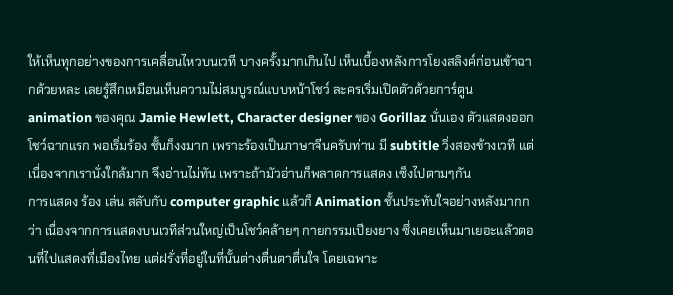ให้เห็นทุกอย่างของการเคลื่อนไหวบนเวที บางครั้งมากเกินไป เห็นเบื้องหลังการโยงสลิงค์ก่อนเข้าฉากด้วยหละ เลยรู้สึกเหมือนเห็นความไม่สมบูรณ์แบบหน้าโชว์ ละครเริ่มเปิดตัวด้วยการ์ตูน animation ของคุณ Jamie Hewlett, Character designer ของ Gorillaz นั่นเอง ตัวแสดงออกโชว์ฉากแรก พอเริ่มร้อง ชั้นก็งงมาก เพราะร้องเป็นภาษาจีนครับท่าน มี subtitle วิ่งสองข้างเวที แต่เนื่องจากเรานั่งใกล้มาก จึงอ่านไม่ทัน เพราะถ้ามัวอ่านก็พลาดการแสดง เซ็งไปตามๆกัน
การแสดง ร้อง เล่น สลับกับ computer graphic แล้วก็ Animation ชั้นประทับใจอย่างหลังมากกว่า เนื่องจากการแสดงบนเวทีส่วนใหญ่เป็นโชว์คล้ายๆ กายกรรมเปียงยาง ซึ่งเคยเห็นมาเยอะแล้วตอนที่ไปแสดงที่เมืองไทย แต่ฝรั่งที่อยู่ในที่นั้นต่างตื่นตาตื่นใจ โดยเฉพาะ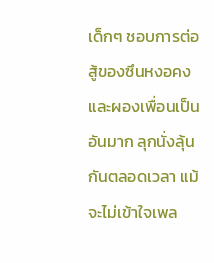เด็กๆ ชอบการต่อสู้ของซึนหงอคงและผองเพื่อนเป็นอันมาก ลุกนั่งลุ้นกันตลอดเวลา แม้จะไม่เข้าใจเพล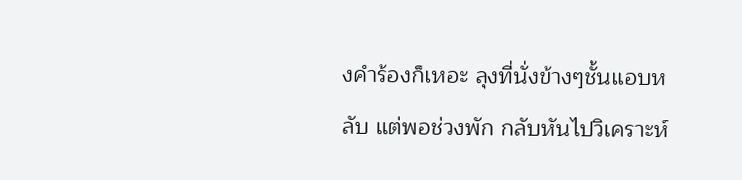งคำร้องก็เหอะ ลุงที่นั่งข้างๆชั้นแอบหลับ แต่พอช่วงพัก กลับหันไปวิเคราะห์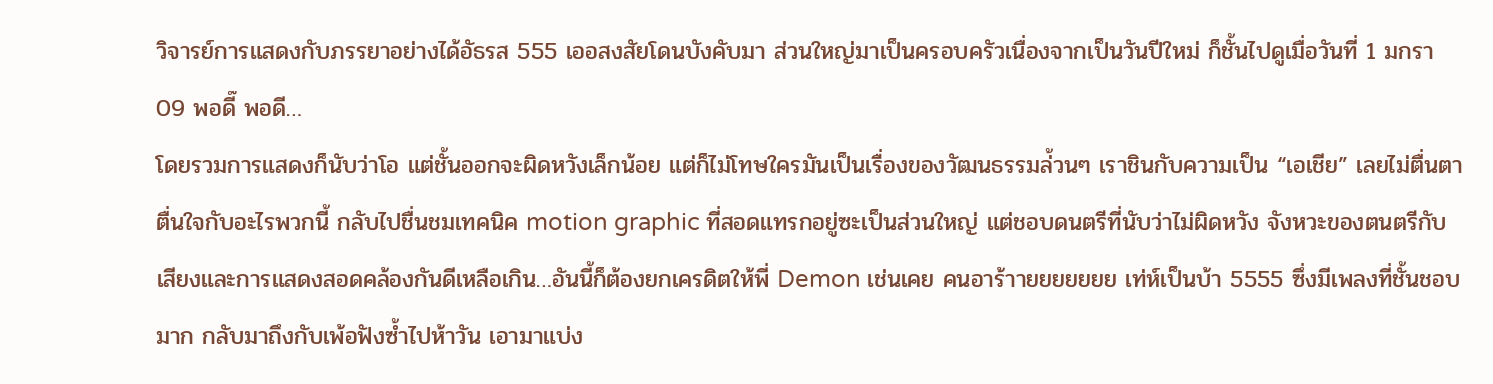วิจารย์การแสดงกับภรรยาอย่างได้อัธรส 555 เออสงสัยโดนบังคับมา ส่วนใหญ่มาเป็นครอบครัวเนื่องจากเป็นวันปีใหม่ ก็ชั้นไปดูเมื่อวันที่ 1 มกรา 09 พอดี๊ พอดี…
โดยรวมการแสดงก็นับว่าโอ แต่ชั้นออกจะผิดหวังเล็กน้อย แต่ก็ไม่โทษใครมันเป็นเรื่องของวัฒนธรรมล่้วนๆ เราชินกับความเป็น “เอเชีย” เลยไม่ตื่นตาตื่นใจกับอะไรพวกนี้ กลับไปชื่นชมเทคนิค motion graphic ที่สอดแทรกอยู่ซะเป็นส่วนใหญ่ แต่ชอบดนตรีที่นับว่าไม่ผิดหวัง จังหวะของตนตรีกับเสียงและการแสดงสอดคล้องกันดีเหลือเกิน…อันนี้ก็ต้องยกเครดิตให้พี่ Demon เช่นเคย คนอาร้าายยยยยยย เท่ห์เป็นบ้า 5555 ซึ่งมีเพลงที่ชั้นชอบมาก กลับมาถึงกับเพ้อฟังซ้ำไปห้าวัน เอามาแบ่ง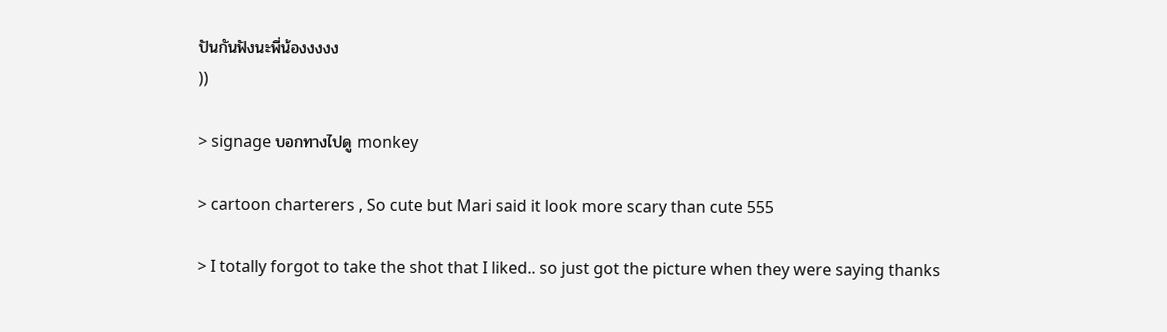ปันกันฟังนะพี่น้องงงงง
))

> signage บอกทางไปดู monkey

> cartoon charterers , So cute but Mari said it look more scary than cute 555

> I totally forgot to take the shot that I liked.. so just got the picture when they were saying thanks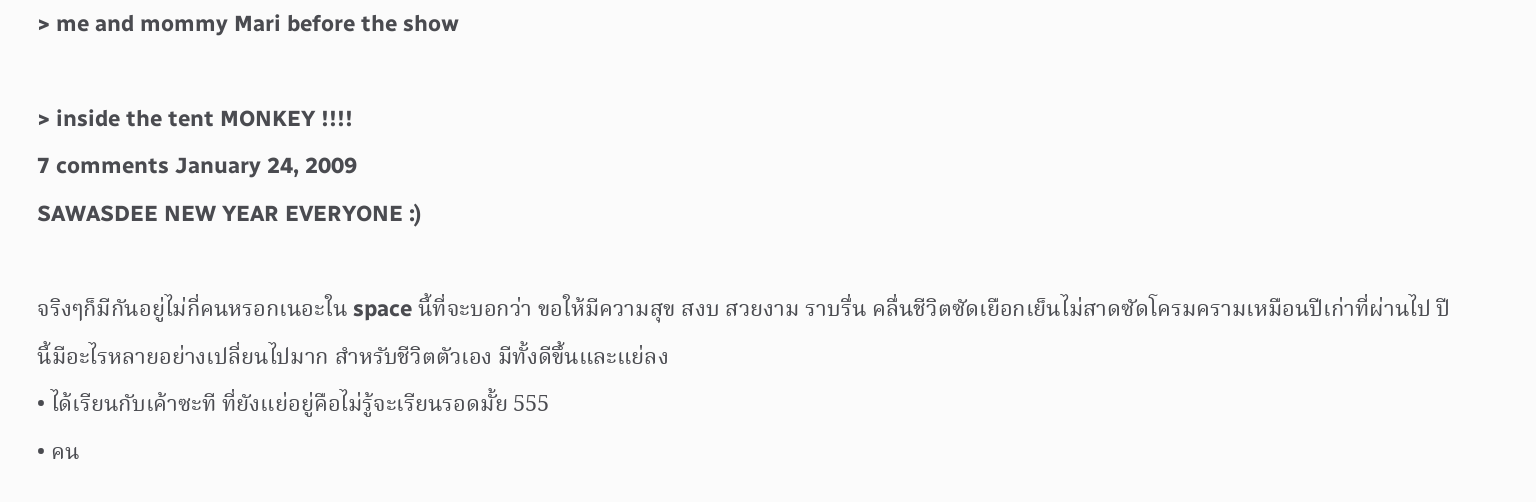> me and mommy Mari before the show

> inside the tent MONKEY !!!!
7 comments January 24, 2009
SAWASDEE NEW YEAR EVERYONE :)

จริงๆก็มีกันอยู่ไม่กี่คนหรอกเนอะใน space นี้ที่จะบอกว่า ขอให้มีความสุข สงบ สวยงาม ราบรื่น คลื่นชีวิตซัดเยือกเย็นไม่สาดซัดโครมครามเหมือนปีเก่าที่ผ่านไป ปีนี้มีอะไรหลายอย่างเปลี่ยนไปมาก สำหรับชีวิตตัวเอง มีทั้งดีขึ้นและแย่ลง
• ได้เรียนกับเค้าซะที ที่ยังแย่อยู่คือไม่รู้จะเรียนรอดมั้ย 555
• คน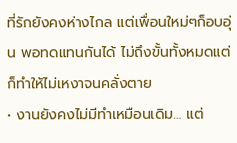ที่รักยังคงห่างไกล แต่เพื่อนใหม่ๆก็อบอุ่น พอทดแทนกันได้ ไม่ถึงขั้นทั้งหมดแต่ก็ทำให้ไม่เหงาจนคลั่งตาย
• งานยังคงไม่มีทำเหมือนเดิม… แต่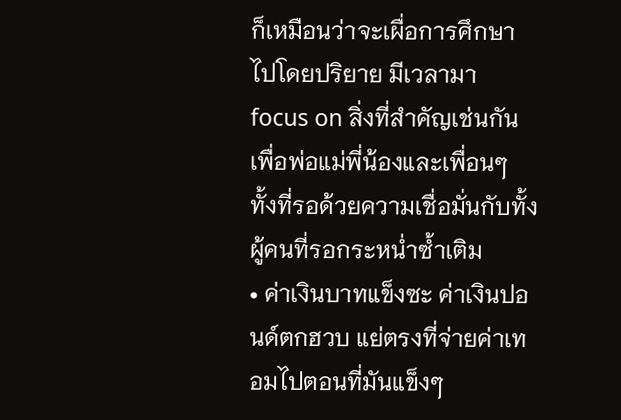ก็เหมือนว่าจะเผื่อการศึกษาไปโดยปริยาย มีเวลามา focus on สิ่งที่สำคัญเช่นกัน เพื่อพ่อแม่พี่น้องและเพื่อนๆ ทั้งที่รอด้วยความเชื่อมั่นกับทั้งผู้คนที่รอกระหน่ำซ้ำเติม
• ค่าเงินบาทแข็งซะ ค่าเงินปอนด์ตกฮวบ แย่ตรงที่จ่ายค่าเทอมไปตอนที่มันแข็งๆ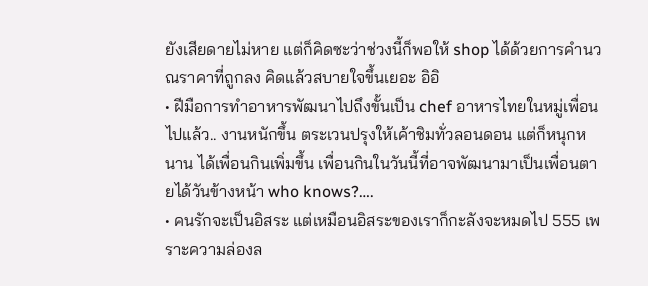ยังเสียดายไม่หาย แต่ก็คิดซะว่าช่วงนี้ก็พอให้ shop ได้ด้วยการคำนวณราคาที่ถูกลง คิดแล้วสบายใจขึ้นเยอะ อิอิ
• ฝีมือการทำอาหารพัฒนาไปถึงขั้นเป็น chef อาหารไทยในหมู่เพื่อนไปแล้ว.. งานหนักขึ้น ตระเวนปรุงให้เค้าชิมทั่วลอนดอน แต่ก็หนุกหนาน ได้เพื่อนกินเพิ่มขึ้น เพื่อนกินในวันนี้ที่อาจพัฒนามาเป็นเพื่อนตายได้วันข้างหน้า who knows?….
• คนรักจะเป็นอิสระ แต่เหมือนอิสระของเราก็กะลังจะหมดไป 555 เพราะความล่องล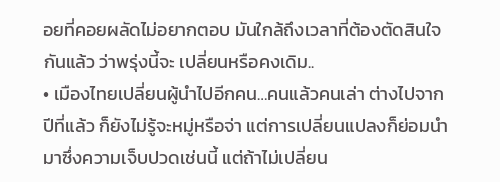อยที่คอยผลัดไม่อยากตอบ มันใกล้ถึงเวลาที่ต้องตัดสินใจกันแล้ว ว่าพรุ่งนี้จะ เปลี่ยนหรือคงเดิม..
• เมืองไทยเปลี่ยนผู้นำไปอีกคน…คนแล้วคนเล่า ต่างไปจากปีที่แล้ว ก็ยังไม่รู้จะหมู่หรือจ่า แต่การเปลี่ยนแปลงก็ย่อมนำมาซึ่งความเจ็บปวดเช่นนี้ แต่ถ้าไม่เปลี่ยน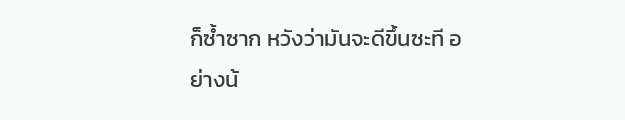ก็ซ้ำซาก หวังว่ามันจะดีขึ้นซะที อย่างน้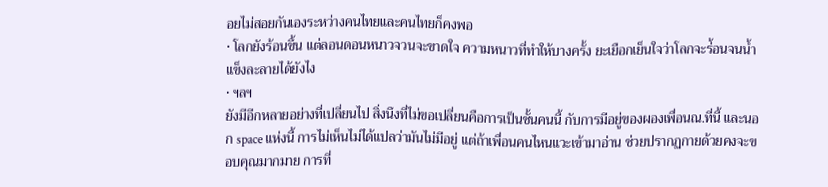อยไม่สอยกันเองระหว่างคนไทยและคนไทยก็คงพอ
• โลกยังร้อนขึ้น แต่ลอนดอนหนาวจวนจะขาดใจ ความหนาวที่ทำให้บางครั้ง ยะเยือกเย็นใจว่าโลกจะร่้อนจนน้ำแข็งละลายได้ยังไง
• ฯลฯ
ยังมีอีกหลายอย่างที่เปลี่ยนไป สิ่งนึงที่ไม่ขอเปลี่ยนคือการเป็นชั้นคนนี้ กับการมีอยู่ของผองเพื่อนณ.ที่นี้ และนอก space แห่งนี้ การไม่เห็นไม่ได้แปลว่ามันไม่มีอยู่ แต่ถ้าเพื่อนคนไหนแวะเข้ามาอ่าน ช่วยปรากฏกายด้วยคงจะขอบคุณมากมาย การที่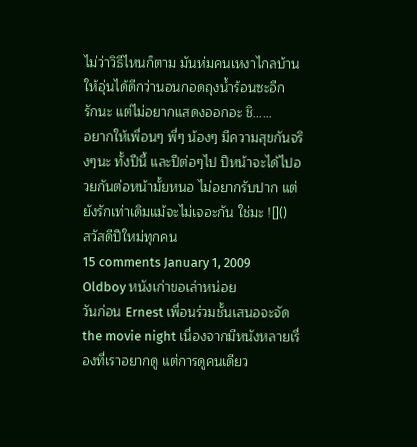ไม่ว่าวิธีไหนก็ตาม มันห่มคนเหงาไกลบ้านให้อุ่นได้ดีกว่านอนกอดถุงน้ำร้อนซะอีก
รักนะ แต่ไม่อยากแสดงออกอะ ชิ……
อยากให้เพื่อนๆ พี่ๆ น้องๆ มีความสุขกันจริงๆนะ ทั้งปีนี้ และปีต่อๆไป ปีหน้าจะได้ไปอวยกันต่อหน้ามั้ยหนอ ไม่อยากรับปาก แต่ยังรักเท่าเดิมแม้จะไม่เจอะกัน ใช่มะ ![]()
สวัสดีปีใหม่ทุกคน
15 comments January 1, 2009
Oldboy หนังเก่าขอเล่าหน่อย
วันก่อน Ernest เพื่อนร่วมชั้นเสนอจะจัด the movie night เนื่องจากมีหนังหลายเรื่องที่เราอยากดู แต่การดูคนเดียว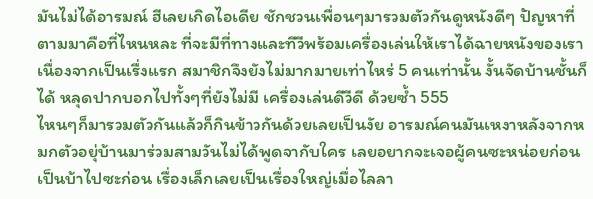มันไม่ได้อารมณ์ ฮีเลยเกิดไอเดีย ชักชวนเพื่อนๆมารวมตัวกันดูหนังดีๆ ปัญหาที่ตามมาคือที่ไหนหละ ที่จะมีที่ทางและทีวีพร้อมเครื่องเล่นให้เราได้ฉายหนังของเรา เนื่องจากเป็นเรื่งแรก สมาชิกจึงยังไม่มากมายเท่าไหร่ 5 คนเท่านั้น งั้นจัดบ้านชั้นก็ได้ หลุดปากบอกไปทั้งๆที่ยังไม่มี เครื่องเล่นดีวีดี ด้วยซ้ำ 555
ไหนๆก็มารวมตัวกันแล้วก็กินข้าวกันด้วยเลยเป็นงัย อารมณ์คนมันเหงาหลังจากหมกตัวอยุ่บ้านมาร่วมสามวันไม่ได้พูดจากับใคร เลยอยากจะเจอผู้คนซะหน่อยก่อนเป็นบ้าไปซะก่อน เรื่องเล็กเลยเป็นเรื่องใหญ่เมื่อไลลา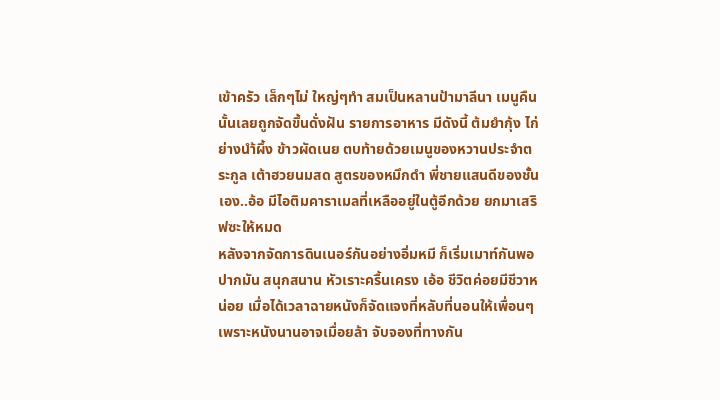เข้าครัว เล็กๆไม่ ใหญ่ๆทำ สมเป็นหลานป้ามาลีนา เมนูคืนนั้นเลยถูกจัดขึ้นดั่งฝัน รายการอาหาร มีดังนี้ ต้มยำกุ้ง ไก่ย่างนำ้ผึ้ง ข้าวผัดเนย ตบท้ายด้วยเมนูของหวานประจำตระกูล เต้าฮวยนมสด สูตรของหมึกดำ พี่ชายแสนดีของชั้นเอง..อ้อ มีไอติมคาราเมลที่เหลืออยู่ในตู้อีกด้วย ยกมาเสริฟซะให้หมด
หลังจากจัดการดินเนอร์กันอย่างอิ่มหมี ก็เริ่มเมาท์กันพอปากมัน สนุกสนาน หัวเราะครื้นเครง เอ้อ ชีวิตค่อยมีชีวาหน่อย เมื่อได้เวลาฉายหนังก็จัดแจงที่หลับที่นอนให้เพื่อนๆ เพราะหนังนานอาจเมื่อยล้า จับจองที่ทางกัน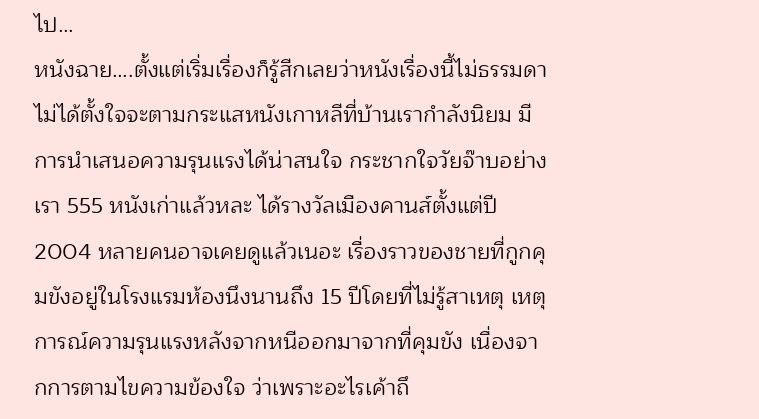ไป…
หนังฉาย….ตั้งแต่เริ่มเรื่องก็รู้สีกเลยว่าหนังเรื่องนี้ไม่ธรรมดา ไม่ได้ตั้งใจจะตามกระแสหนังเกาหลีที่บ้านเรากำลังนิยม มีการนำเสนอความรุนแรงได้น่าสนใจ กระชากใจวัยจ๊าบอย่างเรา 555 หนังเก่าแล้วหละ ได้รางวัลเมืองคานส์ตั้งแต่ปี 2004 หลายคนอาจเคยดูแล้วเนอะ เรื่องราวของชายที่กูกคุมขังอยู่ในโรงแรมห้องนึงนานถึง 15 ปีโดยที่ไม่รู้สาเหตุ เหตุการณ์ความรุนแรงหลังจากหนีออกมาจากที่คุมขัง เนื่องจากการตามไขความข้องใจ ว่าเพราะอะไรเค้าถึ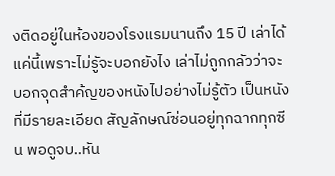งติดอยู่ในห้องของโรงแรมนานถึง 15 ปี เล่าได้แค่นี้เพราะไม่รูัจะบอกยังไง เล่าไม่ถูกกลัวว่าจะบอกจุดสำค้ญของหนังไปอย่างไม่รู้ตัว เป็นหนังที่มีรายละเอียด สัญลักษณ์ซ่อนอยู่ทุกฉากทุกซีน พอดูจบ..หัน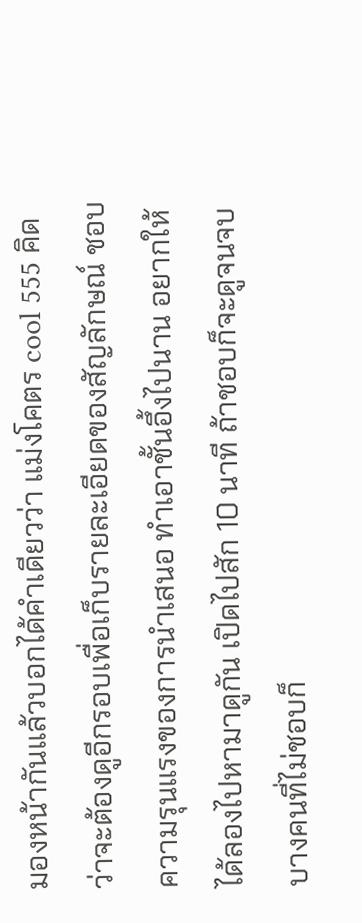มองหน้ากันแล้วบอกได้คำเดียวว่า แม่งโคตร cool 555 คิดว่าจะต้องดูอีกรอบเพื่อเก็บรายละเอียดของสัญลักษณ์ ชอบความรุนแรงของการนำเสนอ ทำเอาชั้นอึ้งไปนาน อยากให้ได้ลองไปหามาดูกัน เปิดไปสัก 10 นาที ถ้าชอบก็จะดูจนจบ บางคนที่ไม่ชอบก็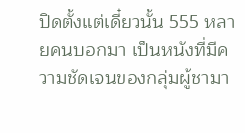ปิดตั้งแต่เดี๋ยวนั้น 555 หลายคนบอกมา เป็นหนังที่มีความชัดเจนของกลุ่มผู้ชามา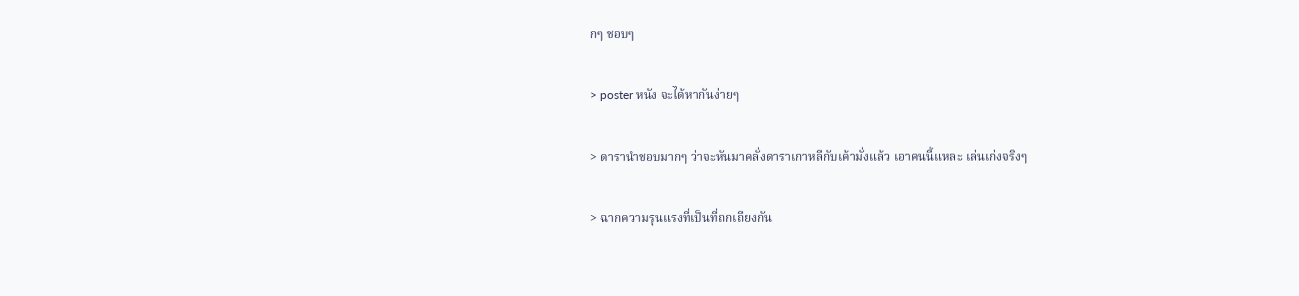กๆ ชอบๆ

> poster หนัง จะได้หากันง่ายๆ

> ดารานำชอบมากๆ ว่าจะหันมาคลั่งดาราเกาหลีกับเค้ามั่งแล้ว เอาคนนี้แหละ เล่นเก่งจริงๆ

> ฉากความรุนแรงที่เป็นที่ถกเถียงกัน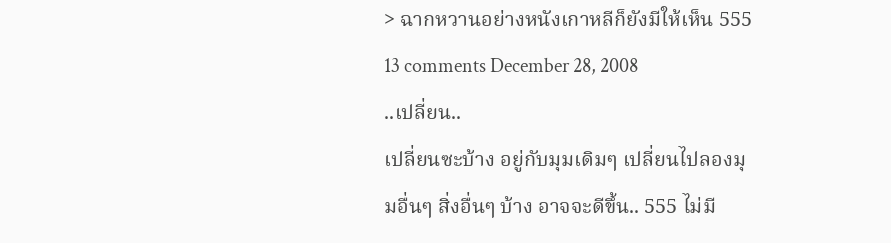> ฉากหวานอย่างหนังเกาหลีก็ยังมีให้เห็น 555
13 comments December 28, 2008
..เปลี่ยน..
เปลี่ยนซะบ้าง อยู่กับมุมเดิมๆ เปลี่ยนไปลองมุมอื่นๆ สิ่งอื่นๆ บ้าง อาจจะดีขึ้น.. 555 ไม่มี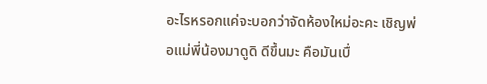อะไรหรอกแค่จะบอกว่าจัดห้องใหม่อะคะ เชิญพ่อแม่พี่น้องมาดูดิ ดีขึ้นมะ คือมันเบื่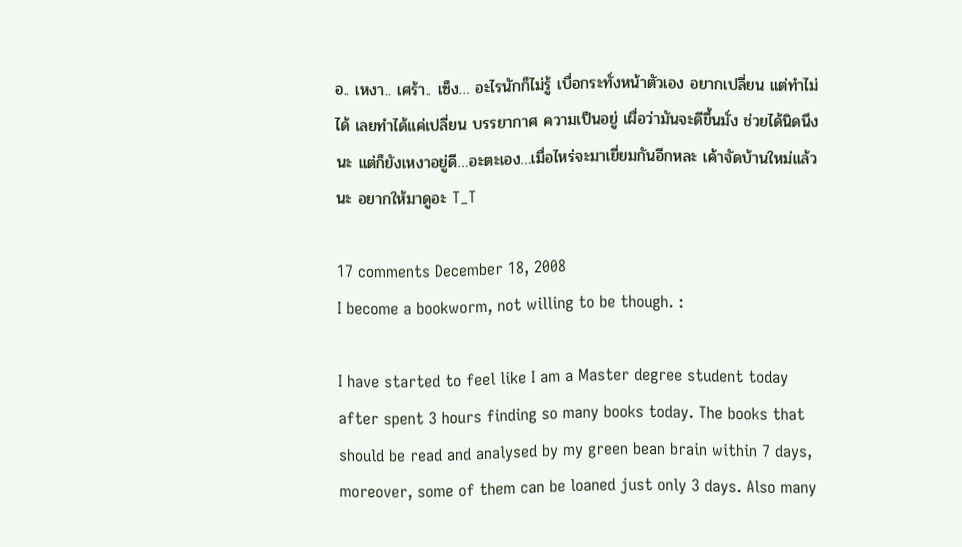อ.. เหงา.. เศร้า.. เซ็ง… อะไรนักก็ไม่รู้ เบื่อกระทั่งหน้าตัวเอง อยากเปลี่ยน แต่ทำไม่ได้ เลยทำได้แค่เปลี่ยน บรรยากาศ ความเป็นอยู่ เผื่อว่ามันจะดีขึ้นมั่ง ช่วยได้นิดนึงนะ แต่ก็ยังเหงาอยู่ดี…อะตะเอง…เมื่อไหร่จะมาเยี่ยมกันอีกหละ เค้าจัดบ้านใหม่แล้วนะ อยากให้มาดูอะ T_T

17 comments December 18, 2008
I become a bookworm, not willing to be though. :

I have started to feel like I am a Master degree student today after spent 3 hours finding so many books today. The books that should be read and analysed by my green bean brain within 7 days, moreover, some of them can be loaned just only 3 days. Also many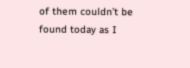of them couldn’t be found today as I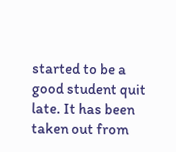started to be a good student quit late. It has been taken out from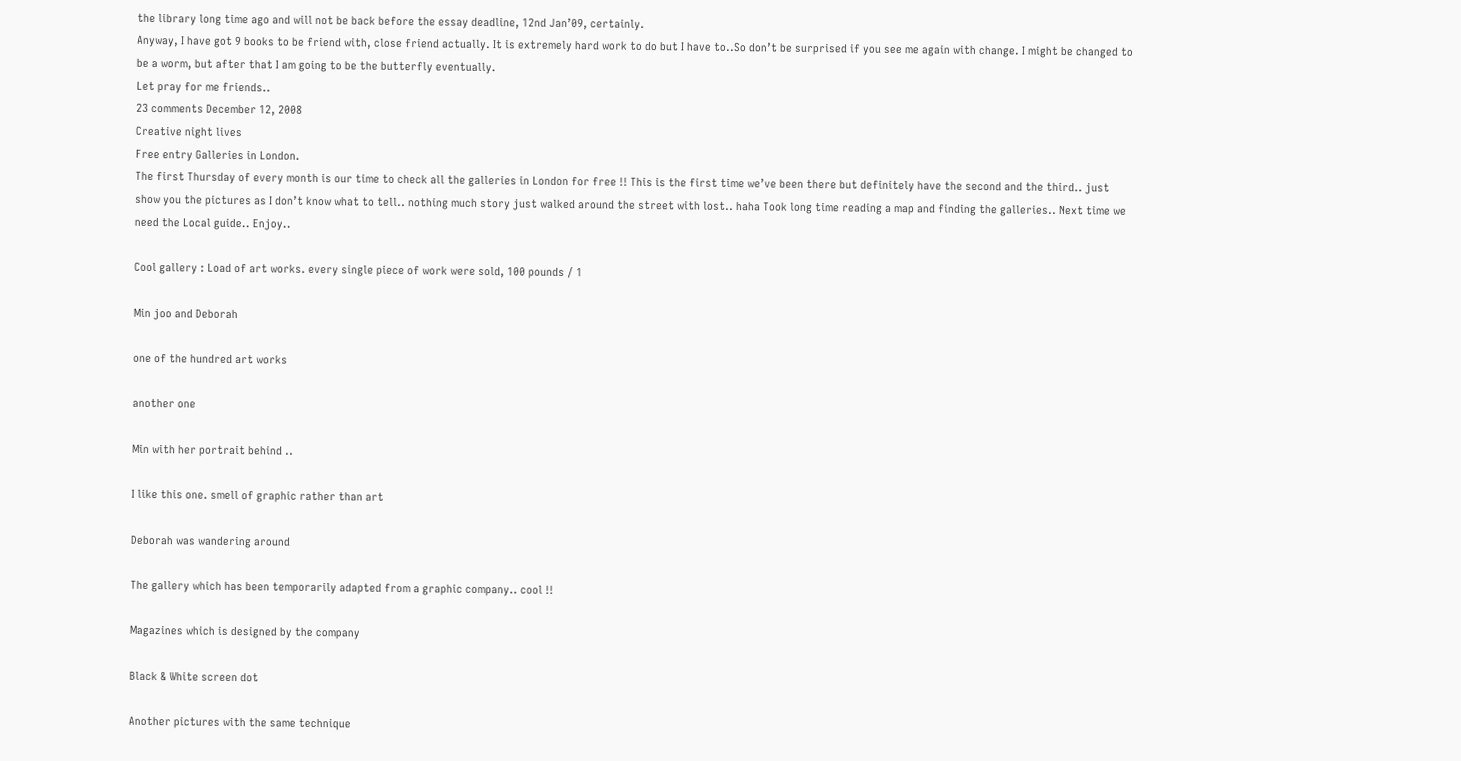the library long time ago and will not be back before the essay deadline, 12nd Jan’09, certainly.
Anyway, I have got 9 books to be friend with, close friend actually. It is extremely hard work to do but I have to..So don’t be surprised if you see me again with change. I might be changed to be a worm, but after that I am going to be the butterfly eventually.
Let pray for me friends..
23 comments December 12, 2008
Creative night lives
Free entry Galleries in London.
The first Thursday of every month is our time to check all the galleries in London for free !! This is the first time we’ve been there but definitely have the second and the third.. just show you the pictures as I don’t know what to tell.. nothing much story just walked around the street with lost.. haha Took long time reading a map and finding the galleries.. Next time we need the Local guide.. Enjoy..

Cool gallery : Load of art works. every single piece of work were sold, 100 pounds / 1

Min joo and Deborah

one of the hundred art works

another one

Min with her portrait behind ..

I like this one. smell of graphic rather than art

Deborah was wandering around

The gallery which has been temporarily adapted from a graphic company.. cool !!

Magazines which is designed by the company

Black & White screen dot

Another pictures with the same technique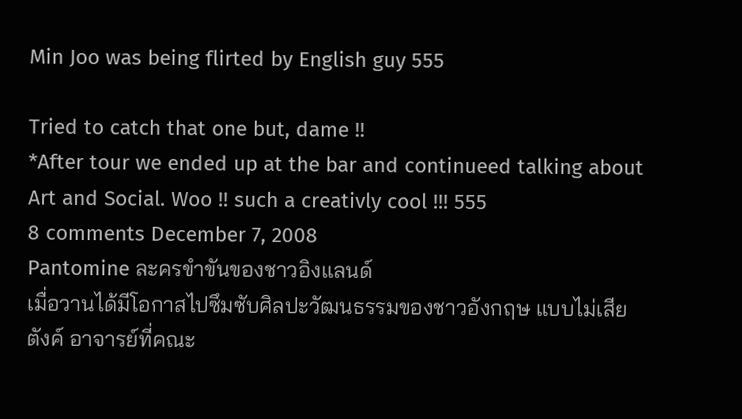Min Joo was being flirted by English guy 555

Tried to catch that one but, dame !!
*After tour we ended up at the bar and continueed talking about Art and Social. Woo !! such a creativly cool !!! 555
8 comments December 7, 2008
Pantomine ละครขำขันของชาวอิงแลนด์
เมื่อวานได้มีโอกาสไปซึมซับศิลปะวัฒนธรรมของชาวอังกฤษ แบบไม่เสียตังค์ อาจารย์ที่คณะ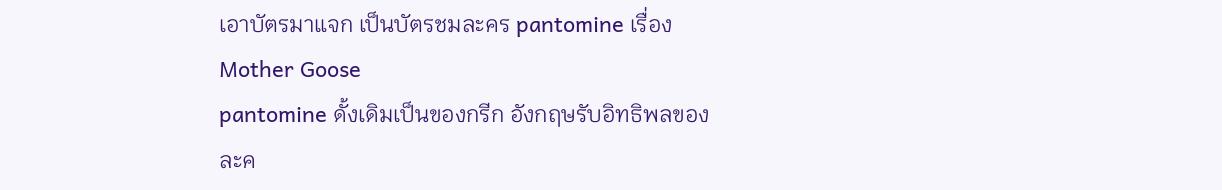เอาบัตรมาแจก เป็นบัตรชมละคร pantomine เรื่อง Mother Goose
pantomine ดั้งเดิมเป็นของกรีก อังกฤษรับอิทธิพลของละค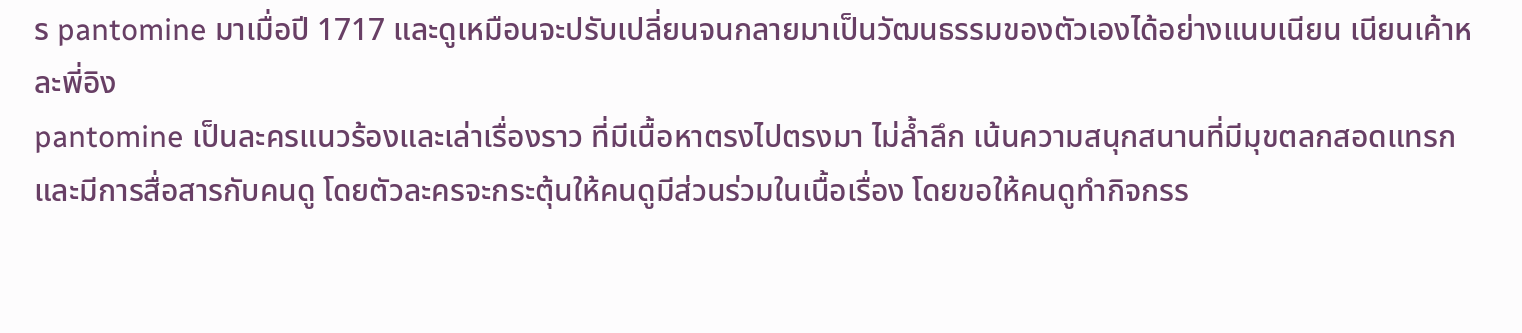ร pantomine มาเมื่อปี 1717 และดูเหมือนจะปรับเปลี่ยนจนกลายมาเป็นวัฒนธรรมของตัวเองได้อย่างแนบเนียน เนียนเค้าหละพี่อิง
pantomine เป็นละครแนวร้องและเล่าเรื่องราว ที่มีเนื้อหาตรงไปตรงมา ไม่ล้ำลึก เน้นความสนุกสนานที่มีมุขตลกสอดแทรก และมีการสื่อสารกับคนดู โดยตัวละครจะกระตุ้นให้คนดูมีส่วนร่วมในเนื้อเรื่อง โดยขอให้คนดูทำกิจกรร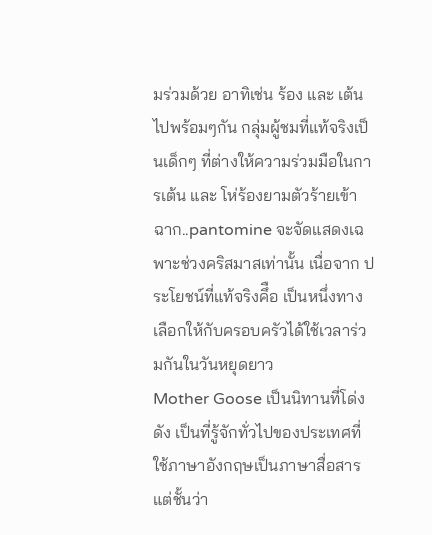มร่วมด้วย อาทิเช่น ร้อง และ เต้น ไปพร้อมๆกัน กลุ่มผู้ชมที่แท้จริงเป็นเด็กๆ ที่ต่างให้ความร่วมมือในการเต้น และ โห่ร้องยามตัวร้ายเข้าฉาก..pantomine จะจัดแสดงเฉพาะช่วงคริสมาสเท่านั้น เนื่อจาก ประโยชน์ที่แท้จริงคึือ เป็นหนึ่งทางเลือกให้กับครอบครัวได้ใช้เวลาร่วมกันในวันหยุดยาว
Mother Goose เป็นนิทานที่โด่งดัง เป็นที่รู้จักทั่วไปของประเทศที่ใช้ภาษาอังกฤษเป็นภาษาสื่อสาร แต่ชั้นว่า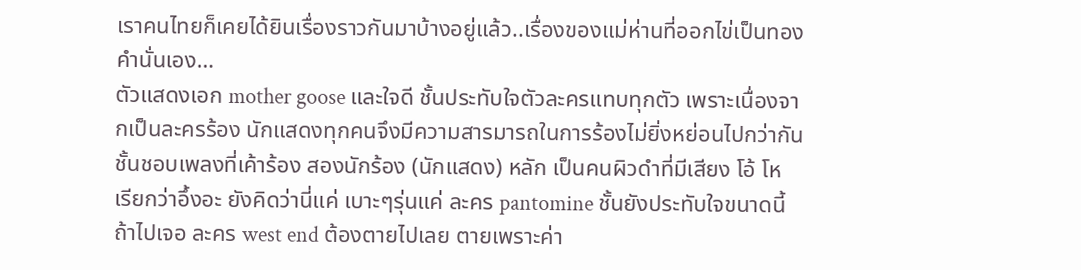เราคนไทยก็เคยได้ยินเรื่องราวกันมาบ้างอยู่แล้ว..เรื่องของแม่ห่านที่ออกไข่เป็นทองคำนั่นเอง…
ตัวแสดงเอก mother goose และใจดี ชั้นประทับใจตัวละครแทบทุกตัว เพราะเนื่องจากเป็นละครร้อง นักแสดงทุกคนจึงมีความสารมารถในการร้องไม่ยิ่งหย่อนไปกว่ากัน ชั้นชอบเพลงที่เค้าร้อง สองนักร้อง (นักแสดง) หลัก เป็นคนผิวดำที่มีเสียง โอ้ โห เรียกว่าอึ้งอะ ยังคิดว่านี่แค่ เบาะๆรุ่นแค่ ละคร pantomine ชั้นยังประทับใจขนาดนี้ ถ้าไปเจอ ละคร west end ต้องตายไปเลย ตายเพราะค่า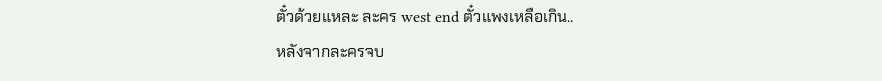ตั๋วด้วยแหละ ละคร west end ตั๋วแพงเหลือเกิน..
หลังจากละครจบ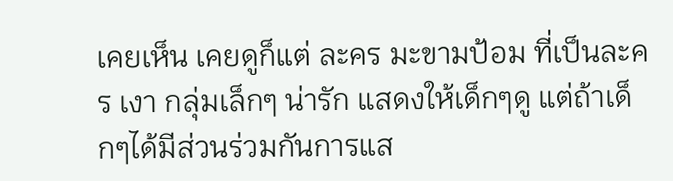เคยเห็น เคยดูก็แต่ ละคร มะขามป้อม ที่เป็นละคร เงา กลุ่มเล็กๆ น่ารัก แสดงให้เด็กๆดู แต่ถ้าเด็กๆได้มีส่วนร่วมกันการแส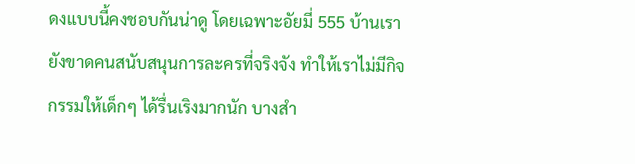ดงแบบนี้คงชอบกันน่าดู โดยเฉพาะอัยมี่ 555 บ้านเรายังขาดคนสนับสนุนการละครที่จริงจัง ทำให้เราไม่มีกิจกรรมให้เด็กๆ ได้รื่นเริงมากนัก บางสำ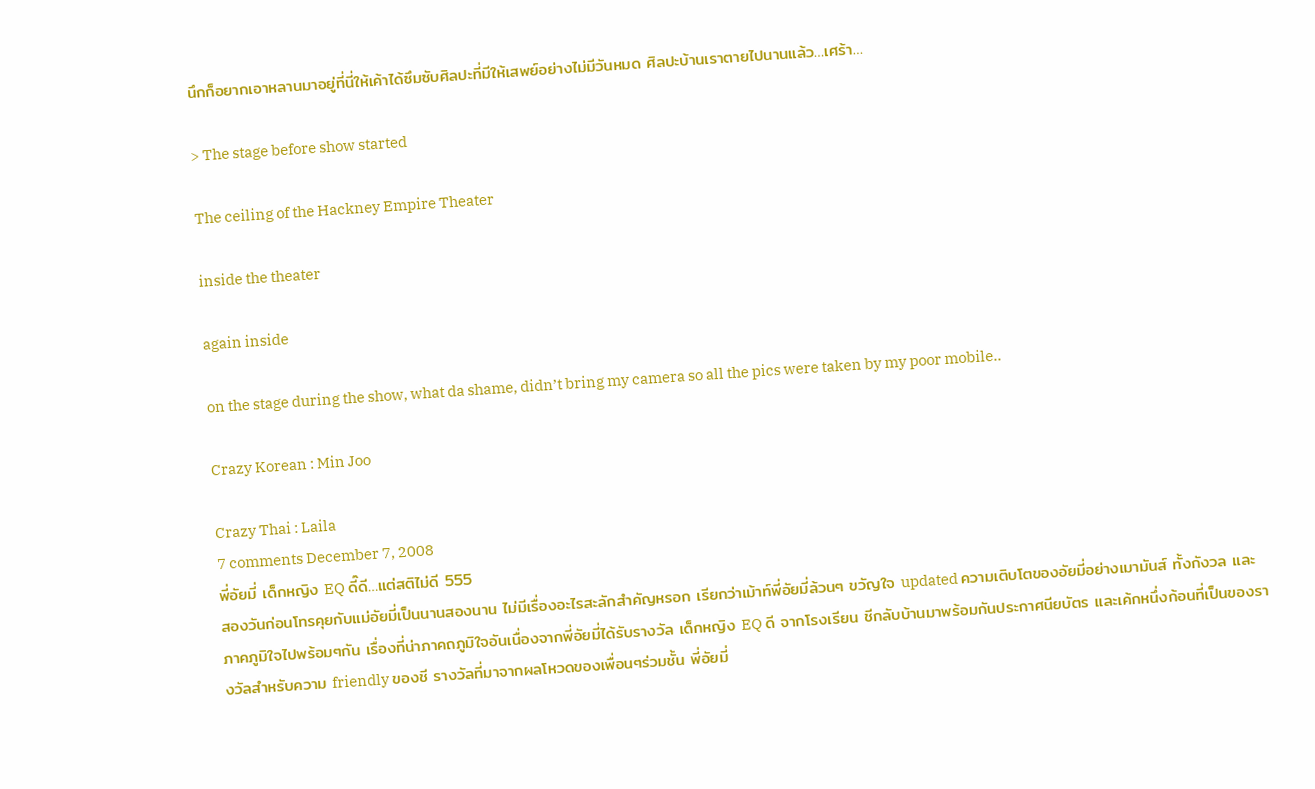นึกก็อยากเอาหลานมาอยู่ที่นี่ให้เค้าได้ซึมซับศิลปะที่มีให้เสพย์อย่างไม่มีวันหมด ศิลปะบ้านเราตายไปนานแล้ว…เศร้า…

> The stage before show started

The ceiling of the Hackney Empire Theater

inside the theater

again inside

on the stage during the show, what da shame, didn’t bring my camera so all the pics were taken by my poor mobile..

Crazy Korean : Min Joo

Crazy Thai : Laila
7 comments December 7, 2008
พี่อัยมี่ เด็กหญิง EQ ดี๊ดี…แต่สติไม่ดี 555
สองวันก่อนโทรคุยกับแม่อัยมี่เป็นนานสองนาน ไม่มีเรื่องอะไรสะลักสำคัญหรอก เรียกว่าเม้าท์พี่อัยมี่ล้วนๆ ขวัญใจ updated ความเติบโตของอัยมี่อย่างเมามันส์ ทั้งกังวล และ ภาคภูมิใจไปพร้อมๆกัน เรื่องที่น่าภาคถภูมิใจอันเนื่องจากพี่อัยมี่ได้รับรางวัล เด็กหญิง EQ ดี จากโรงเรียน ชีกลับบ้านมาพร้อมกันประกาศนียบัตร และเค้กหนึ่งก้อนที่เป็นของรางวัลสำหรับความ friendly ของชี รางวัลที่มาจากผลโหวดของเพื่อนๆร่วมชั้น พี่อัยมี่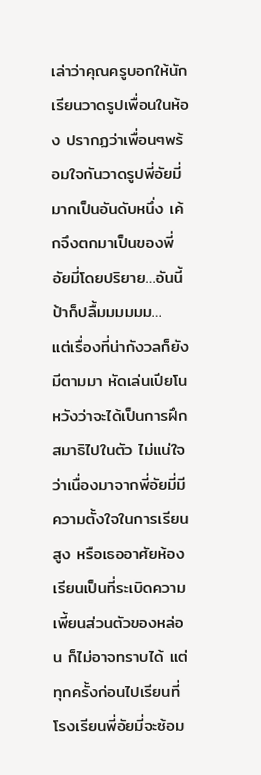เล่าว่าคุณครูบอกให้นักเรียนวาดรูปเพื่อนในห้อง ปรากฏว่าเพื่อนๆพร้อมใจกันวาดรูปพี่อัยมี่มากเป็นอันดับหนึ่ง เค้กจึงตกมาเป็นของพี่อัยมี่โดยปริยาย…อันนี้ป้าก็ปลื้มมมมมม…
แต่เรื่องที่น่ากังวลก็ยังมีตามมา หัดเล่นเปียโน หวังว่าจะได้เป็นการฝึกสมาธิไปในตัว ไม่แน่ใจว่าเนื่องมาจากพี่อัยมี่มีความตั้งใจในการเรียนสูง หรือเธออาศัยห้องเรียนเป็นที่ระเบิดความเพี้ยนส่วนตัวของหล่อน ก็ไม่อาจทราบได้ แต่ทุกครั้งก่อนไปเรียนที่โรงเรียนพี่อัยมี่จะซ้อม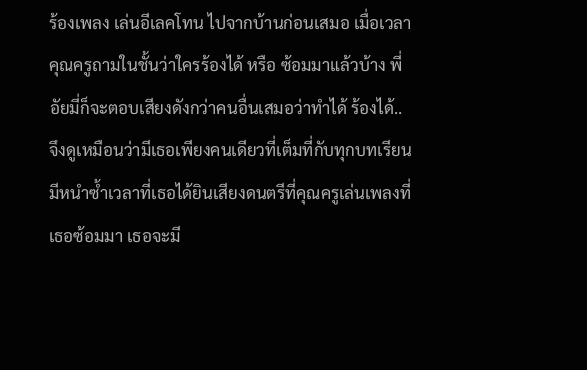ร้องเพลง เล่นอีเลคโทน ไปจากบ้านก่อนเสมอ เมื่อเวลาคุณครูถามในชั้นว่าใครร้องได้ หรือ ซ้อมมาแล้วบ้าง พี่อัยมี่ก็จะตอบเสียงดังกว่าคนอื่นเสมอว่าทำได้ ร้องได้.. จึงดูเหมือนว่ามีเธอเพียงคนเดียวที่เต็มที่กับทุกบทเรียน มีหนำซ้ำเวลาที่เธอได้ยินเสียงดนตรีที่คุณครูเล่นเพลงที่เธอซ้อมมา เธอจะมี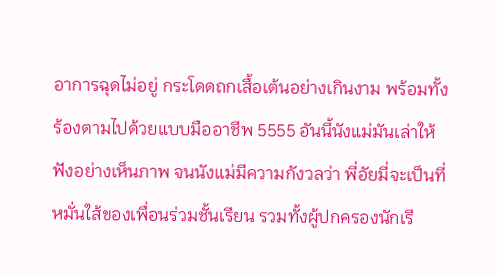อาการฉุดไม่อยู่ กระโดดถกเสื้อเต้นอย่างเกินงาม พร้อมทั้งร้องตามไปด้วยแบบมืออาชีพ 5555 อันนี้นังแม่มันเล่าให้ฟังอย่างเห็นภาพ จนนังแม่มีความกังวลว่า พี่อัยมี่จะเป็นที่หมั่นใส้ของเพื่อนร่วมชั้นเรียน รวมทั้งผู้ปกครองนักเรี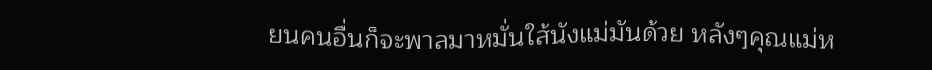ยนคนอื่นก็จะพาลมาหมั่นใส้นังแม่มันด้วย หลังๆคุณแม่ห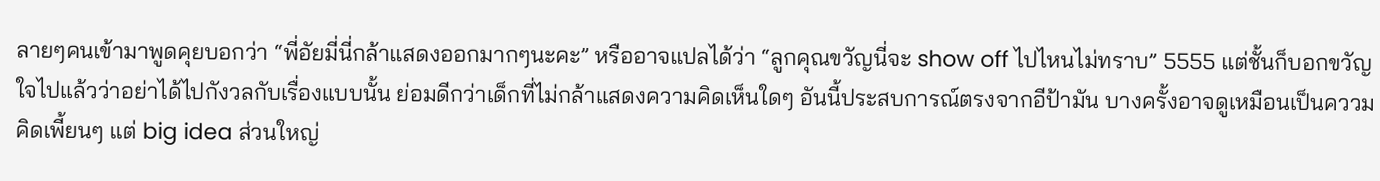ลายๆคนเข้ามาพูดคุยบอกว่า “พี่อัยมี่นี่กล้าแสดงออกมากๆนะคะ” หรืออาจแปลได้ว่า “ลูกคุณขวัญนี่จะ show off ไปไหนไม่ทราบ” 5555 แต่ชั้นก็บอกขวัญใจไปแล้วว่าอย่าได้ไปกังวลกับเรื่องแบบนั้น ย่อมดีกว่าเด็กที่ไม่กล้าแสดงความคิดเห็นใดๆ อันนี้ประสบการณ์ตรงจากอีป้ามัน บางครั้งอาจดูเหมือนเป็นคววมคิดเพี้ยนๆ แต่ big idea ส่วนใหญ่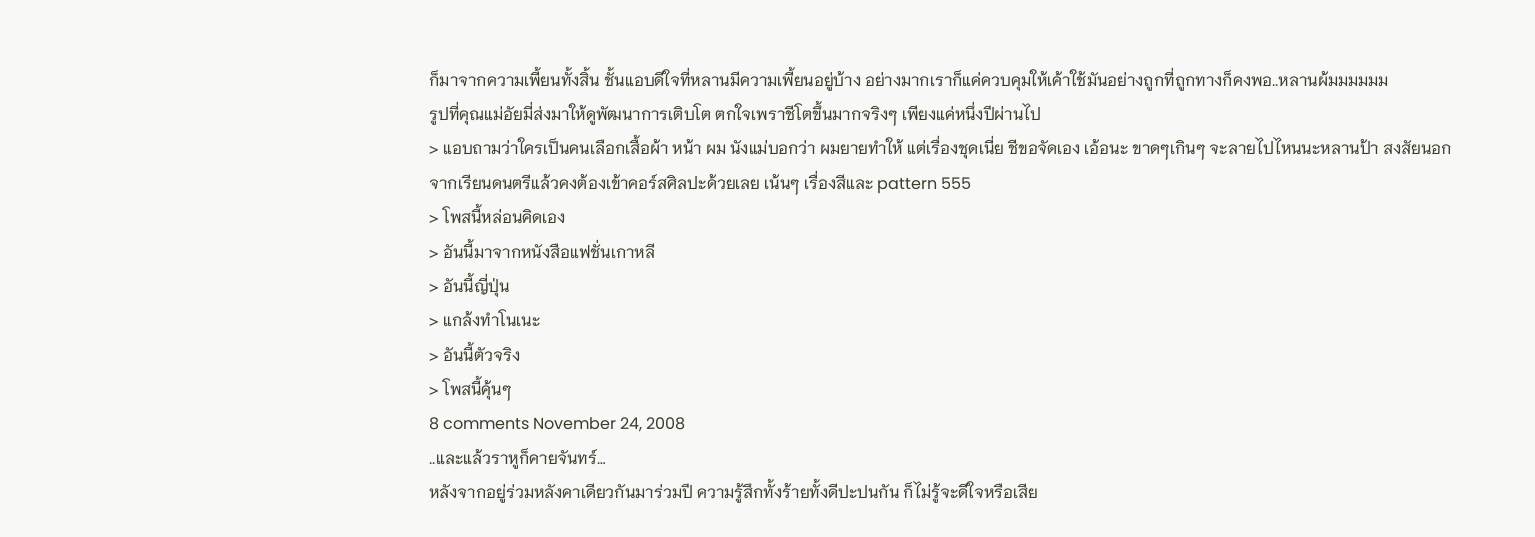ก็มาจากความเพี้ยนทั้งสิ้น ชั้นแอบดีใจที่หลานมีความเพี้ยนอยู่บ้าง อย่างมากเราก็แค่ควบคุมให้เค้าใช้มันอย่างถูกที่ถูกทางก็คงพอ..หลานผ้มมมมมม
รูปที่คุณแม่อัยมี่ส่งมาให้ดูพัฒนาการเติบโต ตกใจเพราชีโตขึ้นมากจริงๆ เพียงแค่หนึ่งปีผ่านไป
> แอบถามว่าใครเป็นคนเลือกเสื้อผ้า หน้า ผม นังแม่บอกว่า ผมยายทำให้ แต่เรื่องชุดเนี่ย ชีขอจัดเอง เอ้อนะ ขาดๆเกินๆ จะลายไปไหนนะหลานป้า สงสัยนอกจากเรียนดนตรีแล้วคงต้องเข้าคอร์สศิลปะด้วยเลย เน้นๆ เรื่องสีและ pattern 555
> โพสนี้หล่อนคิดเอง
> อันนี้มาจากหนังสือแฟชั่นเกาหลี
> อันนี้ญี่ปุ่น
> แกล้งทำโนเนะ
> อันนี้ตัวจริง
> โพสนี้คุ้นๆ
8 comments November 24, 2008
..และแล้วราหูก็คายจันทร์…
หลังจากอยู่ร่วมหลังคาเดียวกันมาร่วมปี ความรู้สึกทั้งร้ายทั้งดีปะปนกัน ก็ไม่รู้จะดีใจหรือเสีย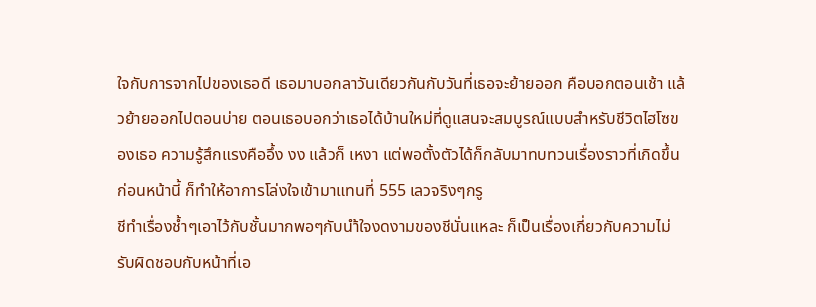ใจกับการจากไปของเธอดี เธอมาบอกลาวันเดียวกันกับวันที่เธอจะย้ายออก คือบอกตอนเช้า แล้วย้ายออกไปตอนบ่าย ตอนเธอบอกว่าเธอได้บ้านใหม่ที่ดูแสนจะสมบูรณ์แบบสำหรับชีวิตไฮโซของเธอ ความรู้สึกแรงคืออึ้ง งง แล้วก็ เหงา แต่พอตั้งตัวได้ก็กลับมาทบทวนเรื่องราวที่เกิดขึ้นก่อนหน้านี้ ก็ทำให้อาการโล่งใจเข้ามาแทนที่ 555 เลวจริงๆกรู
ชีทำเรื่องช้ำๆเอาไว้กับชั้นมากพอๆกับนำ้ใจงดงามของชีนั่นแหละ ก็เป็นเรื่องเกี่ยวกับความไม่รับผิดชอบกับหน้าที่เอ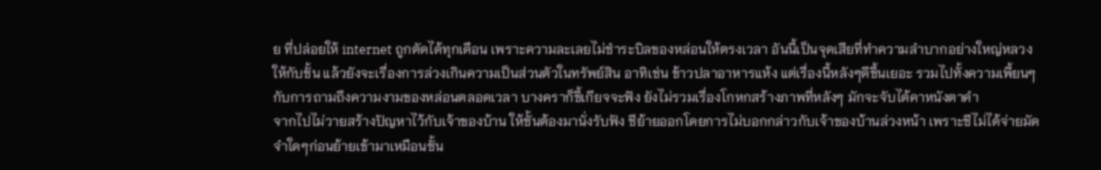ย ที่ปล่อยให้ internet ถูกตัดได้ทุกเดือน เพราะความละเลยไม่ชำระบิลของหล่อนให้ตรงเวลา อันนี้เป็นจุดเสียที่ทำความลำบากอย่างใหญ่หลวงให้กับชั้น แล้วยังจะเรื่องการล่วงเกินความเป็นส่วนตัวในทรัพย์สิน อาทิเช่น ข้าวปลาอาหารแห้ง แต่เรื่องนี้หลังๆดีขึ้นเยอะ รวมไปทั้งความเพี้ยนๆ กับการถามถึงความงามของหล่อนตลอดเวลา บางคราก็ขี้เกียจจะฟัง ยังไม่รวมเรื่องโกหกสร้างภาพที่หลังๆ มักจะจับได้คาหนังตาคำ
จากไปไม่วายสร้างปัญหาไว้กับเจ้าของบ้าน ให้ชั้นต้องมานั่งรับฟัง ชีย้ายออกโดยการไม่บอกกล่าวกับเจ้าของบ้านล่วงหน้า เพราะชีไม่ได้จ่ายมัดจำใดๆก่อนย้ายเข้ามาเหมือนชั้น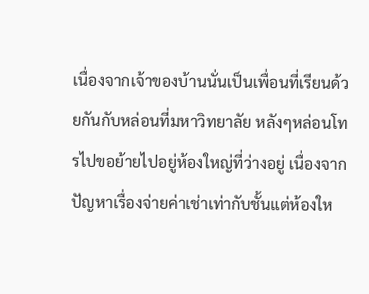เนื่องจากเจ้าของบ้านนั่นเป็นเพื่อนที่เรียนด้วยกันกับหล่อนที่มหาวิทยาลัย หลังๆหล่อนโทรไปขอย้ายไปอยู่ห้องใหญ่ที่ว่างอยู่ เนื่องจากปัญหาเรื่องจ่ายค่าเช่าเท่ากับชั้นแต่ห้องให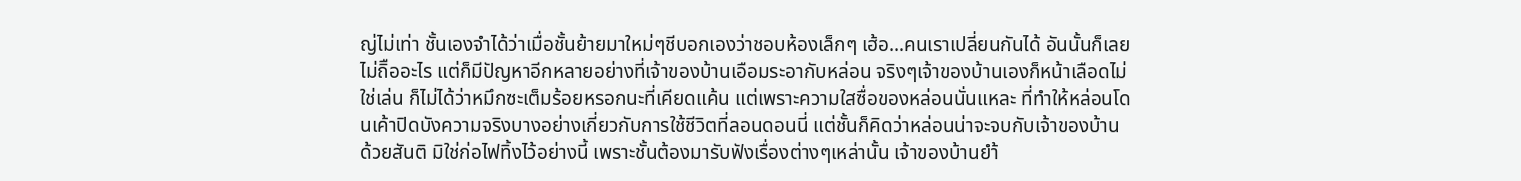ญ่ไม่เท่า ชั้นเองจำได้ว่าเมื่อชั้นย้ายมาใหม่ๆชีบอกเองว่าชอบห้องเล็กๆ เฮ้อ…คนเราเปลี่ยนกันได้ อันนั้นก็เลยไม่ถิืออะไร แต่ก็มีปัญหาอีกหลายอย่างที่เจ้าของบ้านเอือมระอากับหล่อน จริงๆเจ้าของบ้านเองก็หน้าเลือดไม่ใช่เล่น ก็ไม่ได้ว่าหมึกซะเต็มร้อยหรอกนะที่เคียดแค้น แต่เพราะความใสซื่อของหล่อนนั่นแหละ ที่ทำให้หล่อนโดนเค้าปิดบังความจริงบางอย่างเกี่ยวกับการใช้ชีวิตที่ลอนดอนนี่ แต่ชั้นก็คิดว่าหล่อนน่าจะจบกับเจ้าของบ้านด้วยสันติ มิใช่ก่อไฟทิ้งไว้อย่างนี้ เพราะชั้นต้องมารับฟังเรื่องต่างๆเหล่านั้น เจ้าของบ้านยำ้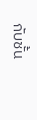กับชั้น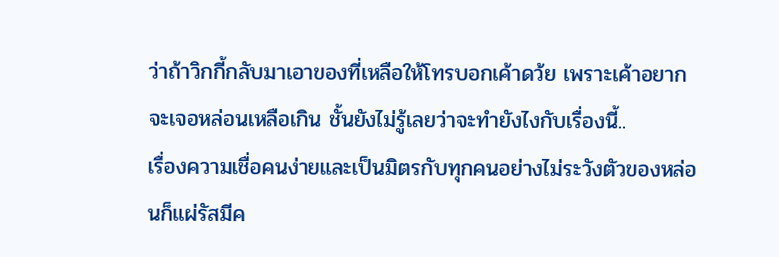ว่าถ้าวิกกี้กลับมาเอาของที่เหลือให้โทรบอกเค้าดว้ย เพราะเค้าอยากจะเจอหล่อนเหลือเกิน ชั้นยังไม่รู้เลยว่าจะทำยังไงกับเรื่องนี้..
เรื่องความเชื่อคนง่ายและเป็นมิตรกับทุกคนอย่างไม่ระวังตัวของหล่อนก็แผ่รัสมีค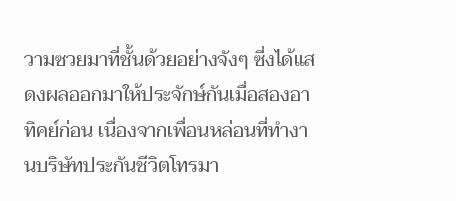วามซวยมาที่ชั้นด้วยอย่างจังๆ ซี่งได้แสดงผลออกมาให้ประจักษ์กันเมื่อสองอาทิคย์ก่อน เนื่องจากเพื่อนหล่อนที่ทำงานบริษัทประกันชีวิตโทรมา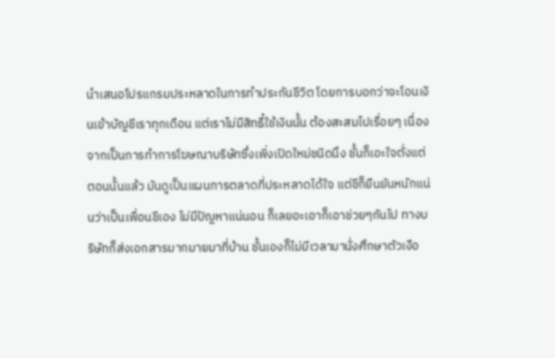นำเสนอโปรแกรมประหลาดในการทำประกันชีวิต โดยการบอกว่าจะโอนเงินเข้าบัญชีเราทุกเดือน แต่เราไม่มีสิทธื๋ใช้เงินนั้น ต้องสะสมไปเรื่อยๆ เนื่องจากเป็นการทำการโฆษณาบริษัทซึ่งเพิ่งเปิดใหม่ชนิดนึง ชั้นก็เอะใจตั่งแต่ตอนนั้นแล้ว มันดูเป็นแผนการตลาดที่ประหลาดได้ใจ แต่ชีก็ยืนยันหนักแน่นว่าเป็นเพื่อนชีเอง ไม่มีปัญหาแน่นอน ก็เลยอะเอาก็เอาช่วยๆกันไป ทางบริษัทก็ส่งเอกสารมากมายมาที่บ้าน ชั้นเองก็ไม่มีเวลามานั่งศึกษาตัวเงือ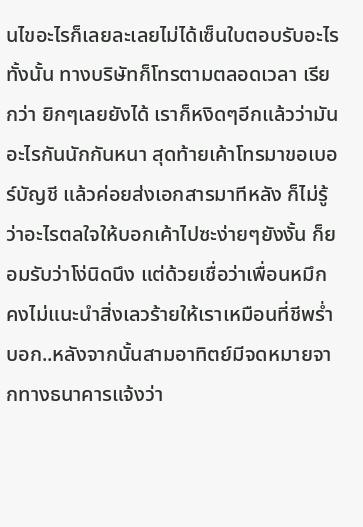นไขอะไรก็เลยละเลยไม่ได้เซ็นใบตอบรับอะไรทั้งนั้น ทางบริษัทก็โทรตามตลอดเวลา เรียกว่า ยิกๆเลยยังได้ เราก็หงิดๆอีกแล้วว่ามันอะไรกันนักกันหนา สุดท้ายเค้าโทรมาขอเบอร์บัญชี แล้วค่อยส่งเอกสารมาทีหลัง ก็ไม่รู้ว่าอะไรตลใจให้บอกเค้าไปซะง่ายๆยังงั้น ก็ยอมรับว่าโง่นิดนึง แต่ด้วยเชื่อว่าเพื่อนหมึกคงไม่แนะนำสิ่งเลวร้ายให้เราเหมือนที่ชีพร่ำบอก..หลังจากนั้นสามอาทิตย์มีจดหมายจากทางธนาคารแจ้งว่า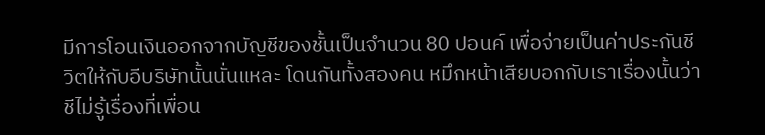มีการโอนเงินออกจากบัญชีของชั้นเป็นจำนวน 80 ปอนค์ เพื่อจ่ายเป็นค่าประกันชีวิตให้กับอีบริษัทนั้นนั่นแหละ โดนกันทั้งสองคน หมึกหน้าเสียบอกกับเราเรื่องนั้นว่าชีไม่รู้เรื่องที่เพื่อน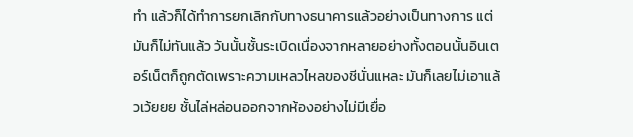ทำ แล้วก็ได้ทำการยกเลิกกับทางธนาคารแล้วอย่างเป็นทางการ แต่มันก็ไม่ทันแล้ว วันนั้นชั้นระเบิดเนื่องจากหลายอย่างทั้งตอนนั้นอินเตอร์เน็ตก็ถูกตัดเพราะความเหลวไหลของชีนั่นแหละ มันก็เลยไม่เอาแล้วเว้ยยย ชั้นไล่หล่อนออกจากห้องอย่างไม่มีเยื่อ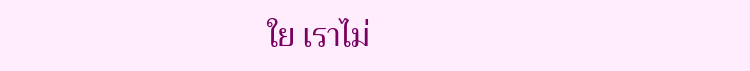ใย เราไม่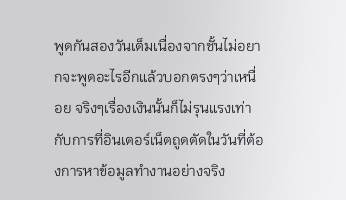พูดกันสองวันเต็มเนื่องจากชั้นไม่อยากจะพูดอะไรอีกแล้วบอกตรงๆว่าเหนื่อย จริงๆเรื่องเงินนั้นก็ไม่รุนแรงเท่ากับการที่อินเตอร์เน็ตถูดตัดในวันที่ต้องการหาข้อมูลทำงานอย่างจริง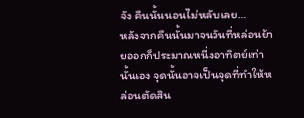จัง คืนนั้นนอนไม่หลับเลย…
หลังจากคืนนั้นมาจนวันที่หล่อนย้ายออกก็ประมาณหนี่งอาทิตย์เท่านั้นเอง จุดนั้นอาจเป็นจุดที่ทำให้หล่อนตัดสิน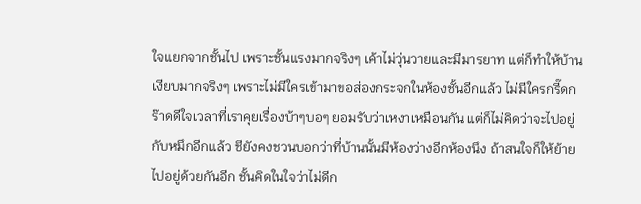ใจแยกจากชั้นไป เพราะชั้นแรงมากจริงๆ เค้าไม่วุ่นวายและมีมารยาท แต่ก็ทำให้บ้านเงียบมากจริงๆ เพราะไม่มีใครเข้ามาขอส่องกระจกในห้องชั้นอีกแล้ว ไม่มีใครกรี๊ดกร๊าดดีใจเวลาที่เราคุยเรื่องบ้าๆบอๆ ยอมรับว่าเหงาเหมือนกัน แต่ก็ไม่คิดว่าจะไปอยู่กับหมึกอีกแล้ว ชียังคงชวนบอกว่าที่บ้านนั้นมีห้องว่างอีกห้องนึง ถ้าสนใจก็ให้ย้ายไปอยู่ด้วยกันอีก ชั้นคิดในใจว่าไม่ดีก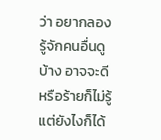ว่า อยากลองรู้จักคนอื่นดูบ้าง อาจจะดีหรือร้ายก็ไม่รู้ แต่ยังไงก็ได้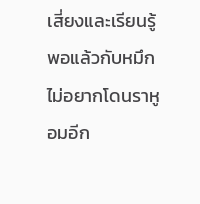เสี่ยงและเรียนรู้ พอแล้วกับหมึก ไม่อยากโดนราหูอมอีก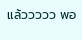แล้ววววว พอ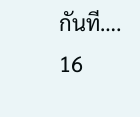กันที….
16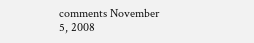comments November 5, 2008